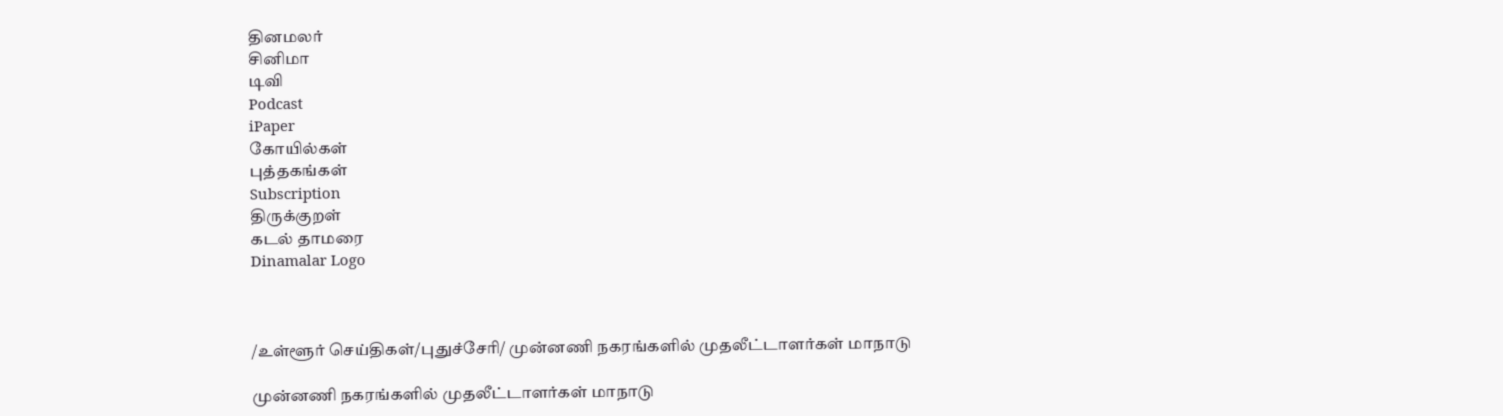தினமலர்
சினிமா
டிவி
Podcast
iPaper
கோயில்கள்
புத்தகங்கள்
Subscription
திருக்குறள்
கடல் தாமரை
Dinamalar Logo



/உள்ளூர் செய்திகள்/புதுச்சேரி/ முன்னணி நகரங்களில் முதலீட்டாளர்கள் மாநாடு

முன்னணி நகரங்களில் முதலீட்டாளர்கள் மாநாடு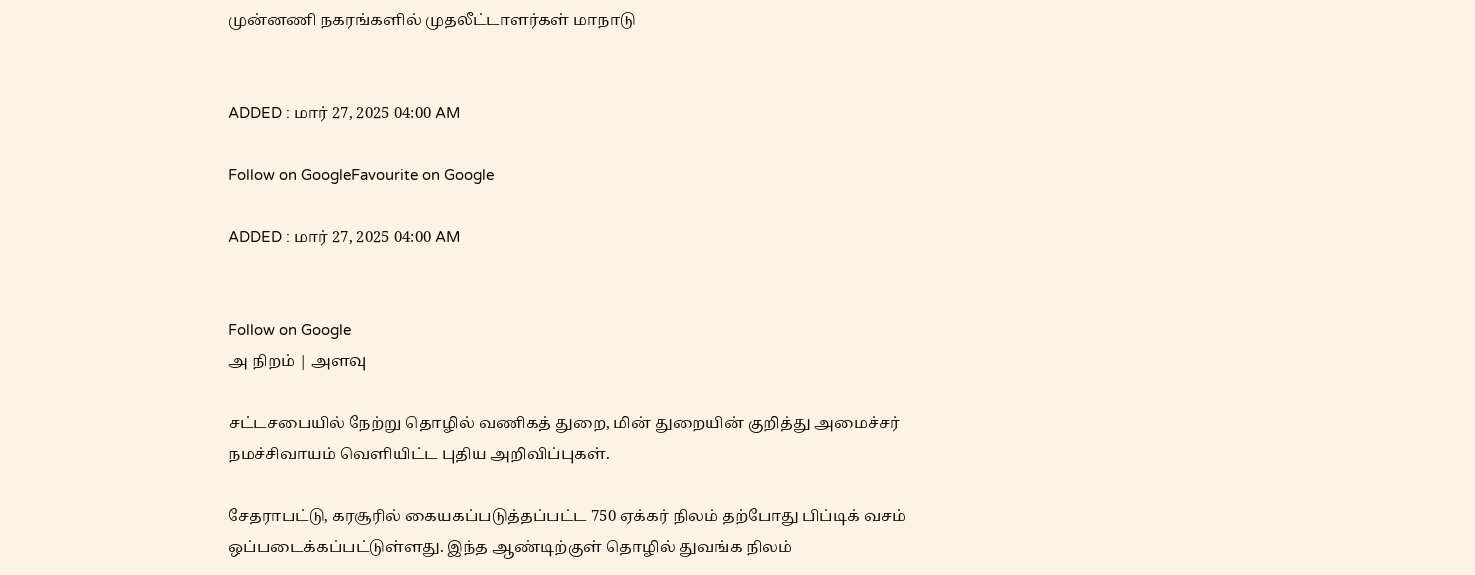முன்னணி நகரங்களில் முதலீட்டாளர்கள் மாநாடு


ADDED : மார் 27, 2025 04:00 AM

Follow on GoogleFavourite on Google

ADDED : மார் 27, 2025 04:00 AM


Follow on Google
அ நிறம் | அளவு

சட்டசபையில் நேற்று தொழில் வணிகத் துறை, மின் துறையின் குறித்து அமைச்சர் நமச்சிவாயம் வெளியிட்ட புதிய அறிவிப்புகள்.

சேதராபட்டு, கரசூரில் கையகப்படுத்தப்பட்ட 750 ஏக்கர் நிலம் தற்போது பிப்டிக் வசம் ஒப்படைக்கப்பட்டுள்ளது. இந்த ஆண்டிற்குள் தொழில் துவங்க நிலம்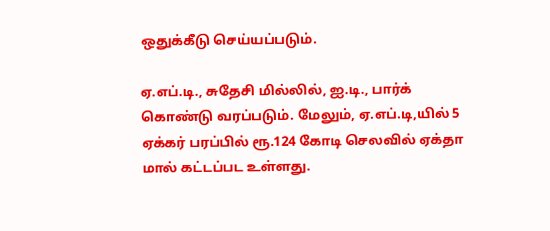ஒதுக்கீடு செய்யப்படும்.

ஏ.எப்.டி., சுதேசி மில்லில், ஐ.டி., பார்க் கொண்டு வரப்படும். மேலும், ஏ.எப்.டி,யில் 5 ஏக்கர் பரப்பில் ரூ.124 கோடி செலவில் ஏக்தா மால் கட்டப்பட உள்ளது.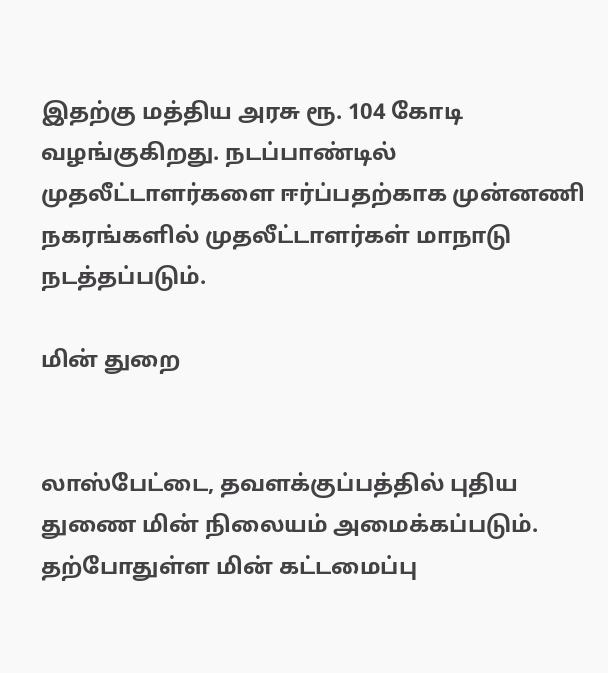இதற்கு மத்திய அரசு ரூ. 104 கோடி வழங்குகிறது. நடப்பாண்டில் முதலீட்டாளர்களை ஈர்ப்பதற்காக முன்னணி நகரங்களில் முதலீட்டாளர்கள் மாநாடு நடத்தப்படும்.

மின் துறை


லாஸ்பேட்டை, தவளக்குப்பத்தில் புதிய துணை மின் நிலையம் அமைக்கப்படும். தற்போதுள்ள மின் கட்டமைப்பு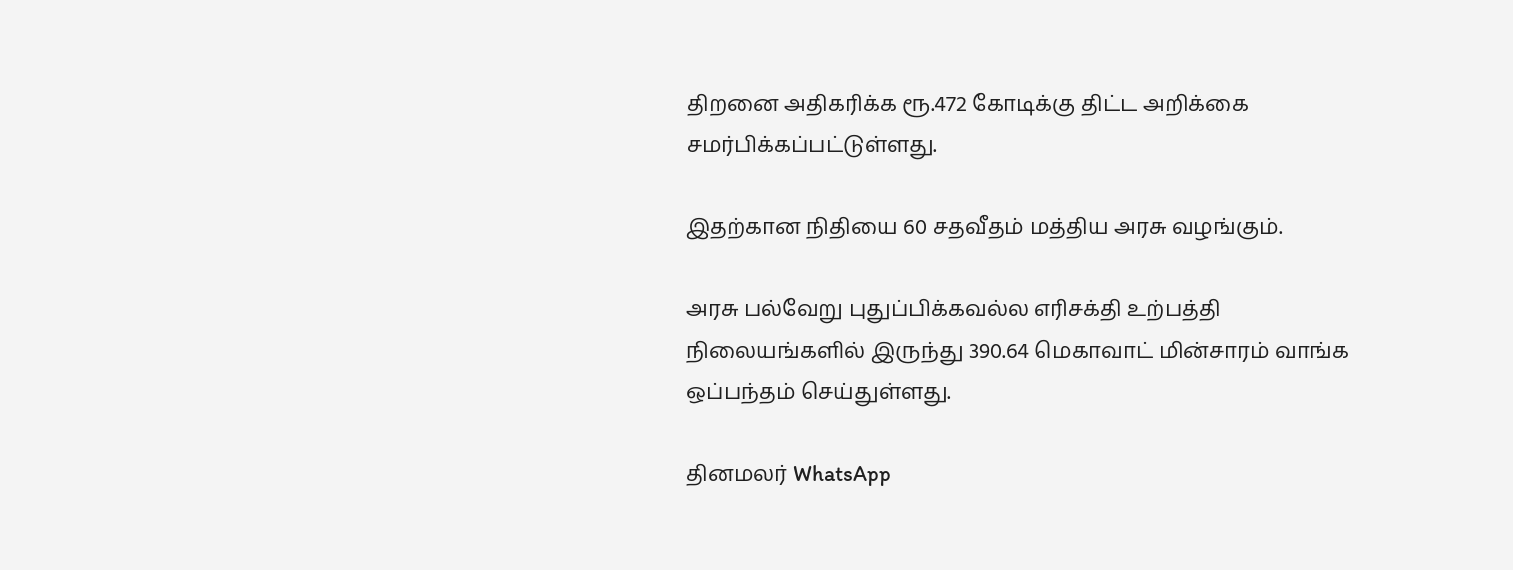திறனை அதிகரிக்க ரூ.472 கோடிக்கு திட்ட அறிக்கை சமர்பிக்கப்பட்டுள்ளது.

இதற்கான நிதியை 60 சதவீதம் மத்திய அரசு வழங்கும்.

அரசு பல்வேறு புதுப்பிக்கவல்ல எரிசக்தி உற்பத்தி நிலையங்களில் இருந்து 390.64 மெகாவாட் மின்சாரம் வாங்க ஒப்பந்தம் செய்துள்ளது.

தினமலர் WhatsApp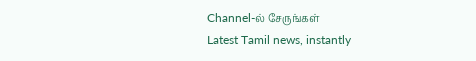Channel-ல் சேருங்கள்
Latest Tamil news, instantly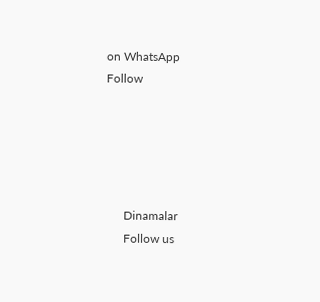on WhatsApp
Follow





      Dinamalar
      Follow us